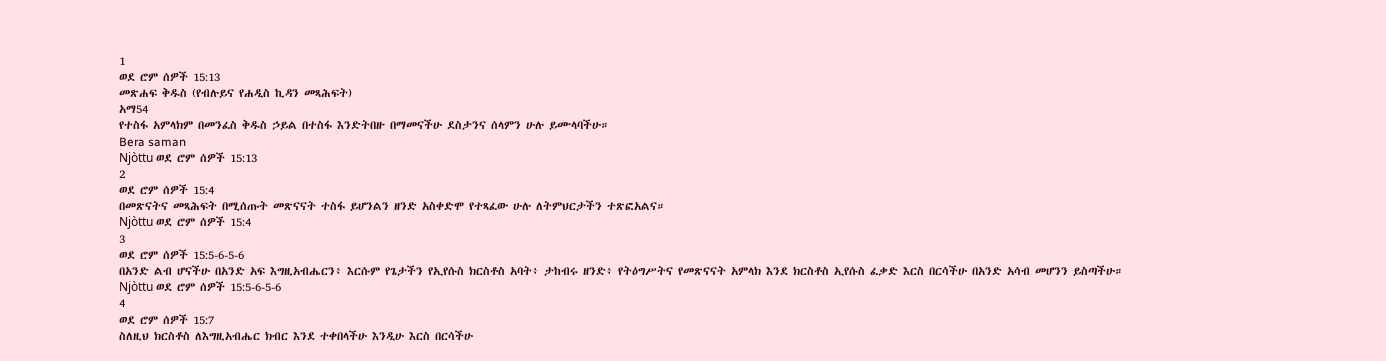1
ወደ ሮም ሰዎች 15:13
መጽሐፍ ቅዱስ (የብሉይና የሐዲስ ኪዳን መጻሕፍት)
አማ54
የተስፋ አምላክም በመንፈስ ቅዱስ ኃይል በተስፋ እንድትበዙ በማመናችሁ ደስታንና ሰላምን ሁሉ ይሙላባችሁ።
Bera saman
Njòttu ወደ ሮም ሰዎች 15:13
2
ወደ ሮም ሰዎች 15:4
በመጽናትና መጻሕፍት በሚሰጡት መጽናናት ተስፋ ይሆንልን ዘንድ አስቀድሞ የተጻፈው ሁሉ ለትምህርታችን ተጽፎአልና።
Njòttu ወደ ሮም ሰዎች 15:4
3
ወደ ሮም ሰዎች 15:5-6-5-6
በአንድ ልብ ሆናችሁ በአንድ አፍ እግዚአብሔርን፥ እርሱም የጌታችን የኢየሱስ ክርስቶስ አባት፥ ታከብሩ ዘንድ፥ የትዕግሥትና የመጽናናት አምላክ እንደ ክርስቶስ ኢየሱስ ፈቃድ እርስ በርሳችሁ በአንድ አሳብ መሆንን ይስጣችሁ።
Njòttu ወደ ሮም ሰዎች 15:5-6-5-6
4
ወደ ሮም ሰዎች 15:7
ስለዚህ ክርስቶስ ለእግዚአብሔር ክብር እንደ ተቀበላችሁ እንዲሁ እርስ በርሳችሁ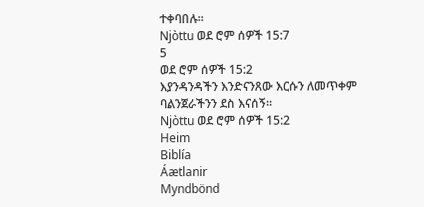ተቀባበሉ።
Njòttu ወደ ሮም ሰዎች 15:7
5
ወደ ሮም ሰዎች 15:2
እያንዳንዳችን እንድናንጸው እርሱን ለመጥቀም ባልንጀራችንን ደስ እናሰኝ።
Njòttu ወደ ሮም ሰዎች 15:2
Heim
Biblía
Áætlanir
Myndbönd